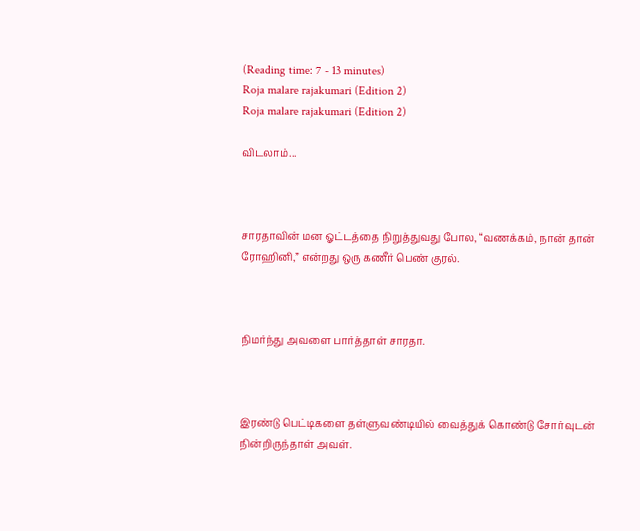(Reading time: 7 - 13 minutes)
Roja malare rajakumari (Edition 2)
Roja malare rajakumari (Edition 2)

விடலாம்...



சாரதாவின் மன ஓட்டத்தை நிறுத்துவது போல, “வணக்கம், நான் தான் ரோஹினி,” என்றது ஒரு கணீர் பெண் குரல்.



நிமர்ந்து அவளை பார்த்தாள் சாரதா.



இரண்டு பெட்டிகளை தள்ளுவண்டியில் வைத்துக் கொண்டு சோர்வுடன் நின்றிருந்தாள் அவள்.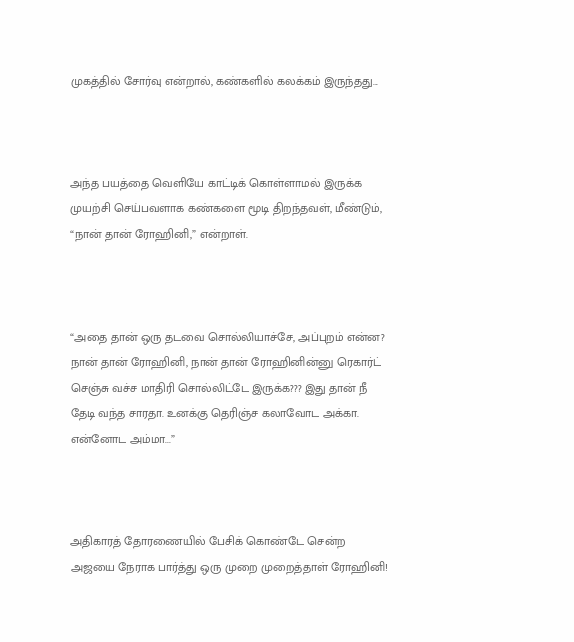முகத்தில் சோர்வு என்றால், கண்களில் கலக்கம் இருந்தது...



அந்த பயத்தை வெளியே காட்டிக் கொள்ளாமல் இருக்க முயற்சி செய்பவளாக கண்களை மூடி திறந்தவள், மீண்டும், “நான் தான் ரோஹினி,” என்றாள்.



“அதை தான் ஒரு தடவை சொல்லியாச்சே, அப்புறம் என்ன? நான் தான் ரோஹினி, நான் தான் ரோஹினின்னு ரெகார்ட் செஞ்சு வச்ச மாதிரி சொல்லிட்டே இருக்க??? இது தான் நீ தேடி வந்த சாரதா. உனக்கு தெரிஞ்ச கலாவோட அக்கா. என்னோட அம்மா...”



அதிகாரத் தோரணையில் பேசிக் கொண்டே சென்ற அஜயை நேராக பார்த்து ஒரு முறை முறைத்தாள் ரோஹினி!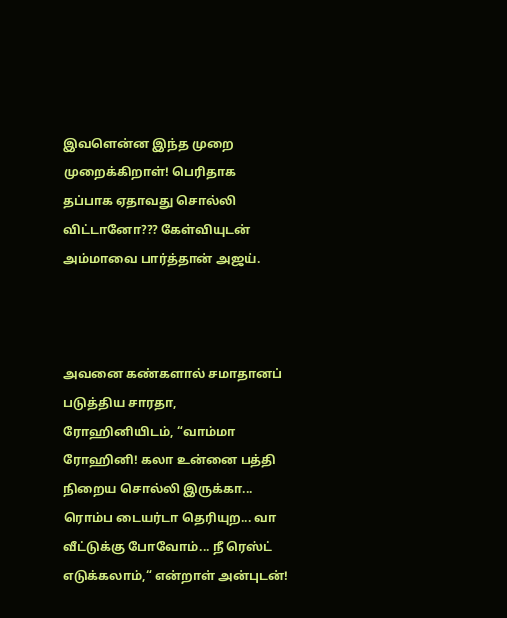இவளென்ன இந்த முறை முறைக்கிறாள்! பெரிதாக தப்பாக ஏதாவது சொல்லி விட்டானோ??? கேள்வியுடன் அம்மாவை பார்த்தான் அஜய்.



அவனை கண்களால் சமாதானப் படுத்திய சாரதா, ரோஹினியிடம், “வாம்மா ரோஹினி! கலா உன்னை பத்தி நிறைய சொல்லி இருக்கா... ரொம்ப டையர்டா தெரியுற... வா வீட்டுக்கு போவோம்... நீ ரெஸ்ட் எடுக்கலாம்,“ என்றாள் அன்புடன்!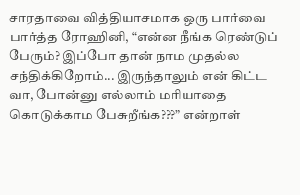சாரதாவை வித்தியாசமாக ஒரு பார்வை பார்த்த ரோஹினி, “என்ன நீங்க ரெண்டுப் பேரும்? இப்போ தான் நாம முதல்ல சந்திக்கிறோம்... இருந்தாலும் என் கிட்ட வா, போன்னு எல்லாம் மரியாதை கொடுக்காம பேசுறீங்க???” என்றாள்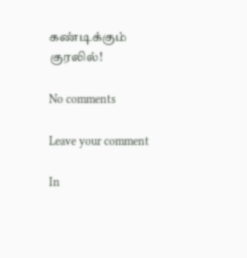கண்டிக்கும் குரலில்!

No comments

Leave your comment

In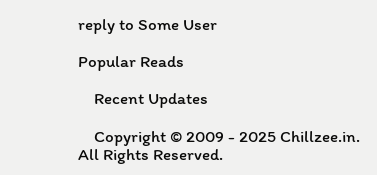reply to Some User

Popular Reads

    Recent Updates

    Copyright © 2009 - 2025 Chillzee.in. All Rights Reserved.